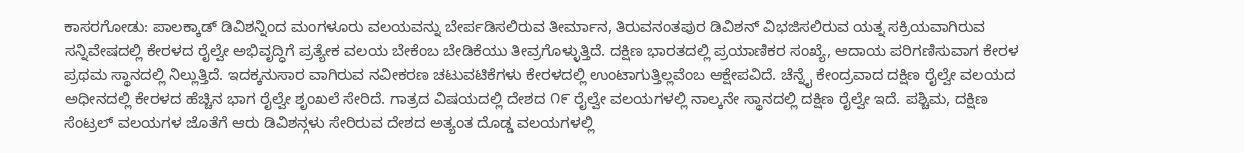ಕಾಸರಗೋಡು: ಪಾಲಕ್ಕಾಡ್ ಡಿವಿಶನ್ನಿಂದ ಮಂಗಳೂರು ವಲಯವನ್ನು ಬೇರ್ಪಡಿಸಲಿರುವ ತೀರ್ಮಾನ, ತಿರುವನಂತಪುರ ಡಿವಿಶನ್ ವಿಭಜಿಸಲಿರುವ ಯತ್ನ ಸಕ್ರಿಯವಾಗಿರುವ ಸನ್ನಿವೇಷದಲ್ಲಿ ಕೇರಳದ ರೈಲ್ವೇ ಅಭಿವೃದ್ಧಿಗೆ ಪ್ರತ್ಯೇಕ ವಲಯ ಬೇಕೆಂಬ ಬೇಡಿಕೆಯು ತೀವ್ರಗೊಳ್ಳುತ್ತಿದೆ. ದಕ್ಷಿಣ ಭಾರತದಲ್ಲಿ ಪ್ರಯಾಣಿಕರ ಸಂಖ್ಯೆ, ಆದಾಯ ಪರಿಗಣಿಸುವಾಗ ಕೇರಳ ಪ್ರಥಮ ಸ್ಥಾನದಲ್ಲಿ ನಿಲ್ಲುತ್ತಿದೆ. ಇದಕ್ಕನುಸಾರ ವಾಗಿರುವ ನವೀಕರಣ ಚಟುವಟಿಕೆಗಳು ಕೇರಳದಲ್ಲಿ ಉಂಟಾಗುತ್ತಿಲ್ಲವೆಂಬ ಆಕ್ಷೇಪವಿದೆ. ಚೆನ್ನೈ ಕೇಂದ್ರವಾದ ದಕ್ಷಿಣ ರೈಲ್ವೇ ವಲಯದ ಅಧೀನದಲ್ಲಿ ಕೇರಳದ ಹೆಚ್ಚಿನ ಭಾಗ ರೈಲ್ವೇ ಶೃಂಖಲೆ ಸೇರಿದೆ. ಗಾತ್ರದ ವಿಷಯದಲ್ಲಿ ದೇಶದ ೧೯ ರೈಲ್ವೇ ವಲಯಗಳಲ್ಲಿ ನಾಲ್ಕನೇ ಸ್ಥಾನದಲ್ಲಿ ದಕ್ಷಿಣ ರೈಲ್ವೇ ಇದೆ. ಪಶ್ಚಿಮ, ದಕ್ಷಿಣ ಸೆಂಟ್ರಲ್ ವಲಯಗಳ ಜೊತೆಗೆ ಆರು ಡಿವಿಶನ್ಗಳು ಸೇರಿರುವ ದೇಶದ ಅತ್ಯಂತ ದೊಡ್ಡ ವಲಯಗಳಲ್ಲಿ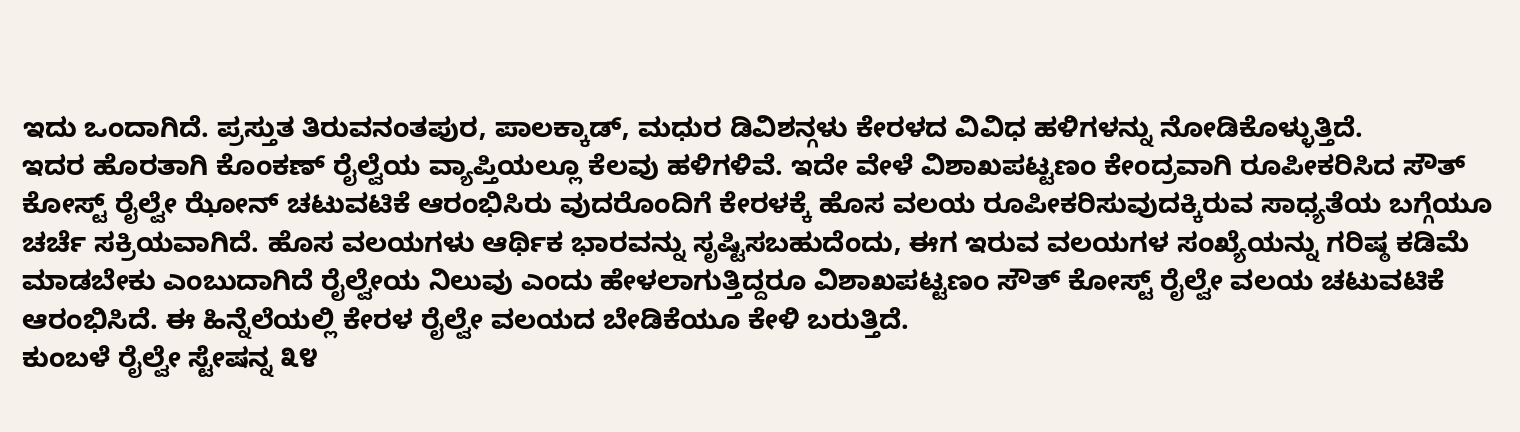ಇದು ಒಂದಾಗಿದೆ. ಪ್ರಸ್ತುತ ತಿರುವನಂತಪುರ, ಪಾಲಕ್ಕಾಡ್, ಮಧುರ ಡಿವಿಶನ್ಗಳು ಕೇರಳದ ವಿವಿಧ ಹಳಿಗಳನ್ನು ನೋಡಿಕೊಳ್ಳುತ್ತಿದೆ.
ಇದರ ಹೊರತಾಗಿ ಕೊಂಕಣ್ ರೈಲ್ವೆಯ ವ್ಯಾಪ್ತಿಯಲ್ಲೂ ಕೆಲವು ಹಳಿಗಳಿವೆ. ಇದೇ ವೇಳೆ ವಿಶಾಖಪಟ್ಟಣಂ ಕೇಂದ್ರವಾಗಿ ರೂಪೀಕರಿಸಿದ ಸೌತ್ ಕೋಸ್ಟ್ ರೈಲ್ವೇ ಝೋನ್ ಚಟುವಟಿಕೆ ಆರಂಭಿಸಿರು ವುದರೊಂದಿಗೆ ಕೇರಳಕ್ಕೆ ಹೊಸ ವಲಯ ರೂಪೀಕರಿಸುವುದಕ್ಕಿರುವ ಸಾಧ್ಯತೆಯ ಬಗ್ಗೆಯೂ ಚರ್ಚೆ ಸಕ್ರಿಯವಾಗಿದೆ. ಹೊಸ ವಲಯಗಳು ಆರ್ಥಿಕ ಭಾರವನ್ನು ಸೃಷ್ಟಿಸಬಹುದೆಂದು, ಈಗ ಇರುವ ವಲಯಗಳ ಸಂಖ್ಯೆಯನ್ನು ಗರಿಷ್ಠ ಕಡಿಮೆ ಮಾಡಬೇಕು ಎಂಬುದಾಗಿದೆ ರೈಲ್ವೇಯ ನಿಲುವು ಎಂದು ಹೇಳಲಾಗುತ್ತಿದ್ದರೂ ವಿಶಾಖಪಟ್ಟಣಂ ಸೌತ್ ಕೋಸ್ಟ್ ರೈಲ್ವೇ ವಲಯ ಚಟುವಟಿಕೆ ಆರಂಭಿಸಿದೆ. ಈ ಹಿನ್ನೆಲೆಯಲ್ಲಿ ಕೇರಳ ರೈಲ್ವೇ ವಲಯದ ಬೇಡಿಕೆಯೂ ಕೇಳಿ ಬರುತ್ತಿದೆ.
ಕುಂಬಳೆ ರೈಲ್ವೇ ಸ್ಟೇಷನ್ನ ೩೪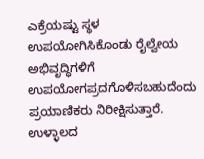ಎಕ್ರೆಯಷ್ಟು ಸ್ಥಳ ಉಪಯೋಗಿಸಿಕೊಂಡು ರೈಲ್ವೇಯ ಅಭಿವೃದ್ಧಿಗಳಿಗೆ ಉಪಯೋಗಪ್ರದಗೊಳಿಸಬಹುದೆಂದು ಪ್ರಯಾಣಿಕರು ನಿರೀಕ್ಷಿಸುತ್ತಾರೆ. ಉಳ್ಳಾಲದ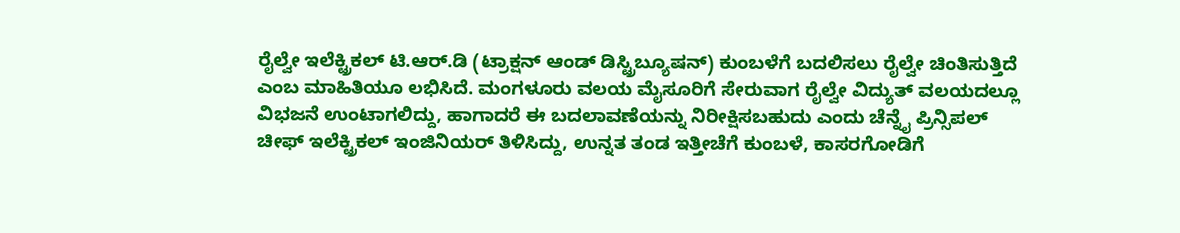ರೈಲ್ವೇ ಇಲೆಕ್ಟ್ರಿಕಲ್ ಟಿ.ಆರ್.ಡಿ (ಟ್ರಾಕ್ಷನ್ ಆಂಡ್ ಡಿಸ್ಟ್ರಿಬ್ಯೂಷನ್) ಕುಂಬಳೆಗೆ ಬದಲಿಸಲು ರೈಲ್ವೇ ಚಿಂತಿಸುತ್ತಿದೆ ಎಂಬ ಮಾಹಿತಿಯೂ ಲಭಿಸಿದೆ. ಮಂಗಳೂರು ವಲಯ ಮೈಸೂರಿಗೆ ಸೇರುವಾಗ ರೈಲ್ವೇ ವಿದ್ಯುತ್ ವಲಯದಲ್ಲೂ ವಿಭಜನೆ ಉಂಟಾಗಲಿದ್ದು, ಹಾಗಾದರೆ ಈ ಬದಲಾವಣೆಯನ್ನು ನಿರೀಕ್ಷಿಸಬಹುದು ಎಂದು ಚೆನ್ನೈ ಪ್ರಿನ್ಸಿಪಲ್ ಚೀಫ್ ಇಲೆಕ್ಟ್ರಿಕಲ್ ಇಂಜಿನಿಯರ್ ತಿಳಿಸಿದ್ದು, ಉನ್ನತ ತಂಡ ಇತ್ತೀಚೆಗೆ ಕುಂಬಳೆ, ಕಾಸರಗೋಡಿಗೆ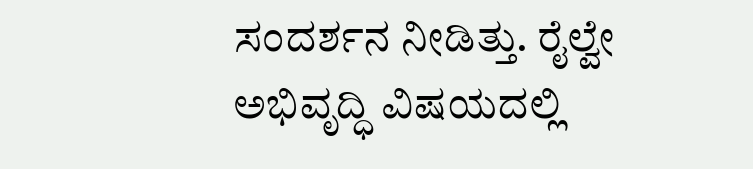ಸಂದರ್ಶನ ನೀಡಿತ್ತು. ರೈಲ್ವೇ ಅಭಿವೃದ್ಧಿ ವಿಷಯದಲ್ಲಿ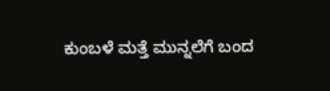ಕುಂಬಳೆ ಮತ್ತೆ ಮುನ್ನಲೆಗೆ ಬಂದ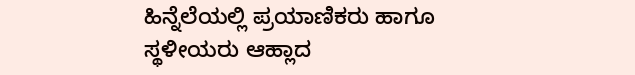ಹಿನ್ನೆಲೆಯಲ್ಲಿ ಪ್ರಯಾಣಿಕರು ಹಾಗೂ ಸ್ಥಳೀಯರು ಆಹ್ಲಾದ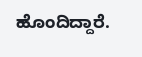ಹೊಂದಿದ್ದಾರೆ.